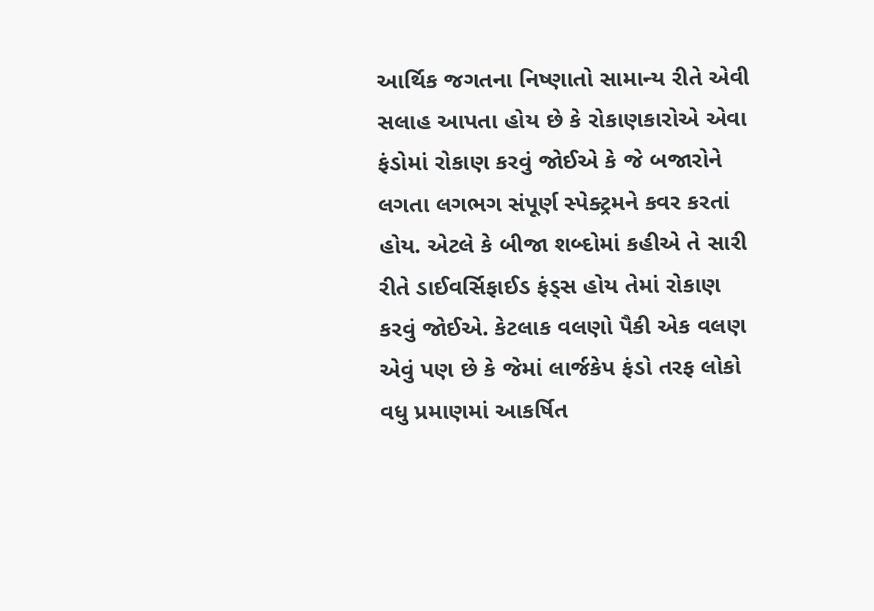આર્થિક જગતના નિષ્ણાતો સામાન્ય રીતે એવી સલાહ આપતા હોય છે કે રોકાણકારોએ એવા ફંડોમાં રોકાણ કરવું જોઈએ કે જે બજારોને લગતા લગભગ સંપૂર્ણ સ્પેક્ટ્રમને કવર કરતાં હોય. એટલે કે બીજા શબ્દોમાં કહીએ તે સારી રીતે ડાઈવર્સિફાઈડ ફંડ્સ હોય તેમાં રોકાણ કરવું જોઈએ. કેટલાક વલણો પૈકી એક વલણ એવું પણ છે કે જેમાં લાર્જકેપ ફંડો તરફ લોકો વધુ પ્રમાણમાં આકર્ષિત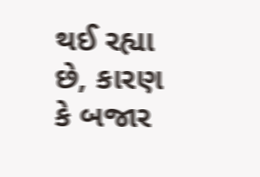થઈ રહ્યા છે, કારણ કે બજાર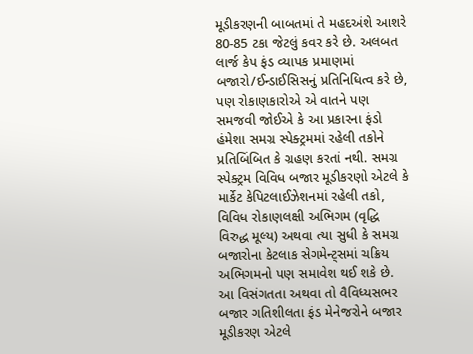મૂડીકરણની બાબતમાં તે મહદઅંશે આશરે 80-85 ટકા જેટલું કવર કરે છે. અલબત લાર્જ કેપ ફંડ વ્યાપક પ્રમાણમાં બજારો/ઈન્ડાઈસિસનું પ્રતિનિધિત્વ કરે છે, પણ રોકાણકારોએ એ વાતને પણ સમજવી જોઈએ કે આ પ્રકારના ફંડો હંમેશા સમગ્ર સ્પેક્ટ્રમમાં રહેલી તકોને પ્રતિબિંબિત કે ગ્રહણ કરતાં નથી. સમગ્ર સ્પેક્ટ્રમ વિવિધ બજાર મૂડીકરણો એટલે કે માર્કેટ કેપિટલાઈઝેશનમાં રહેલી તકો, વિવિધ રોકાણલક્ષી અભિગમ (વૃદ્ધિ વિરુદ્ધ મૂલ્ય) અથવા ત્યા સુધી કે સમગ્ર બજારોના કેટલાક સેગમેન્ટ્સમાં ચક્રિય અભિગમનો પણ સમાવેશ થઈ શકે છે. આ વિસંગતતા અથવા તો વૈવિધ્યસભર બજાર ગતિશીલતા ફંડ મેનેજરોને બજાર મૂડીકરણ એટલે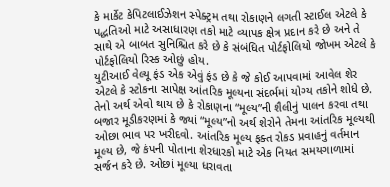કે માર્કેટ કેપિટલાઈઝેશન સ્પેક્ટ્રમ તથા રોકાણને લગતી સ્ટાઈલ એટલે કે પદ્ધતિઓ માટે અસાધારણ તકો માટે વ્યાપક ક્ષેત્ર પ્રદાન કરે છે અને તે સાથે એ બાબત સુનિશ્ચિત કરે છે કે સંબંધિત પોર્ટફોલિયો જોખમ એટલે કે પોર્ટફોલિયો રિસ્ક ઓછું હોય.
યુટીઆઈ વેલ્યૂ ફંડ એક એવું ફંડ છે કે જે કોઈ આપવામાં આવેલ શેર એટલે કે સ્ટોકના સાપેક્ષ આંતરિક મૂલ્યના સંદર્ભમાં યોગ્ય તકોને શોધે છે. તેનો અર્થ એવો થાય છે કે રોકાણના “મૂલ્ય”ની શૈલીનું પાલન કરવા તથા બજાર મૂડીકરણમાં કે જ્યાં “મૂલ્ય”નો અર્થ શેરોને તેમના આંતરિક મૂલ્યથી ઓછા ભાવ પર ખરીદવો. આંતરિક મૂલ્ય ફક્ત રોકડ પ્રવાહનું વર્તમાન મૂલ્ય છે, જે કંપની પોતાના શેરધારકો માટે એક નિયત સમયગાળામાં સર્જન કરે છે. ઓછાં મૂલ્યા ધરાવતા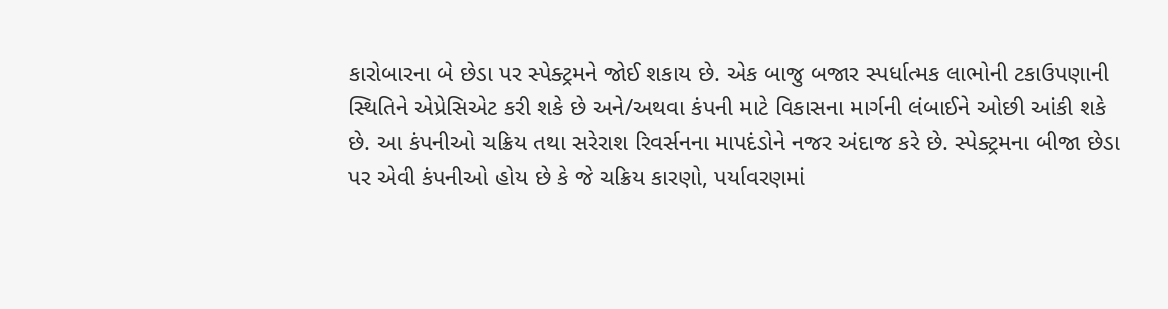કારોબારના બે છેડા પર સ્પેક્ટ્રમને જોઈ શકાય છે. એક બાજુ બજાર સ્પર્ધાત્મક લાભોની ટકાઉપણાની સ્થિતિને એપ્રેસિએટ કરી શકે છે અને/અથવા કંપની માટે વિકાસના માર્ગની લંબાઈને ઓછી આંકી શકે છે. આ કંપનીઓ ચક્રિય તથા સરેરાશ રિવર્સનના માપદંડોને નજર અંદાજ કરે છે. સ્પેક્ટ્રમના બીજા છેડા પર એવી કંપનીઓ હોય છે કે જે ચક્રિય કારણો, પર્યાવરણમાં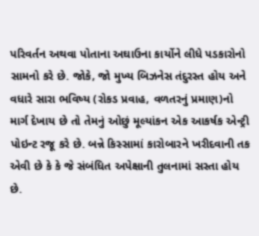પરિવર્તન અથવા પોતાના અઘાઉના કાર્યોને લીધે પડકારોનો સામનો કરે છે. જોકે, જો મુખ્ય બિઝનેસ તંદુરસ્ત હોય અને વધારે સારા ભવિષ્ય (રોકડ પ્રવાહ, વળતરનું પ્રમાણ)નો માર્ગ દેખાય છે તો તેમનું ઓછું મૂલ્યાંકન એક આકર્ષક એન્ટ્રી પોઇન્ટ રજૂ કરે છે. બન્ને કિસ્સામાં કારોબારને ખરીદવાની તક એવી છે કે કે જે સંબંધિત અપેક્ષાની તુલનામાં સસ્તા હોય છે.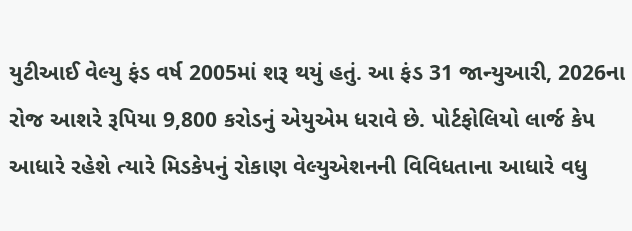યુટીઆઈ વેલ્યુ ફંડ વર્ષ 2005માં શરૂ થયું હતું. આ ફંડ 31 જાન્યુઆરી, 2026ના રોજ આશરે રૂપિયા 9,800 કરોડનું એયુએમ ધરાવે છે. પોર્ટફોલિયો લાર્જ કેપ આધારે રહેશે ત્યારે મિડકેપનું રોકાણ વેલ્યુએશનની વિવિધતાના આધારે વધુ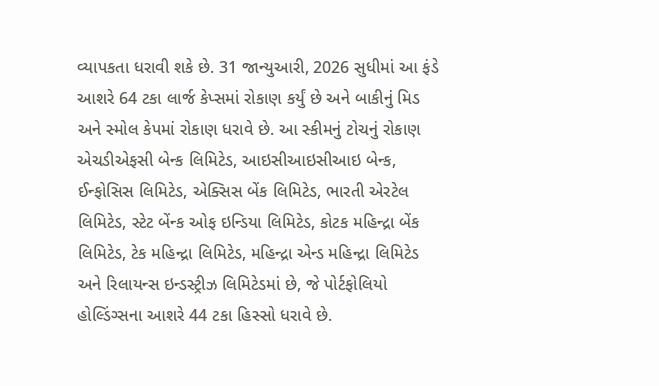વ્યાપકતા ધરાવી શકે છે. 31 જાન્યુઆરી, 2026 સુધીમાં આ ફંડે આશરે 64 ટકા લાર્જ કેપ્સમાં રોકાણ કર્યું છે અને બાકીનું મિડ અને સ્મોલ કેપમાં રોકાણ ધરાવે છે. આ સ્કીમનું ટોચનું રોકાણ એચડીએફસી બેન્ક લિમિટેડ, આઇસીઆઇસીઆઇ બેન્ક, ઈન્ફોસિસ લિમિટેડ, એક્સિસ બેંક લિમિટેડ, ભારતી એરટેલ લિમિટેડ, સ્ટેટ બેંન્ક ઓફ ઇન્ડિયા લિમિટેડ, કોટક મહિન્દ્રા બેંક લિમિટેડ, ટેક મહિન્દ્રા લિમિટેડ, મહિન્દ્રા એન્ડ મહિન્દ્રા લિમિટેડ અને રિલાયન્સ ઇન્ડસ્ટ્રીઝ લિમિટેડમાં છે, જે પોર્ટફોલિયો હોલ્ડિંગ્સના આશરે 44 ટકા હિસ્સો ધરાવે છે.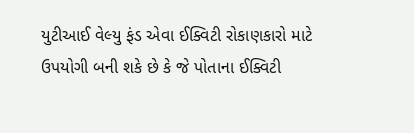યુટીઆઈ વેલ્યુ ફંડ એવા ઈક્વિટી રોકાણકારો માટે ઉપયોગી બની શકે છે કે જે પોતાના ઈક્વિટી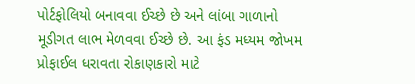પોર્ટફોલિયો બનાવવા ઈચ્છે છે અને લાંબા ગાળાનો મૂડીગત લાભ મેળવવા ઈચ્છે છે. આ ફંડ મધ્યમ જોખમ પ્રોફાઈલ ધરાવતા રોકાણકારો માટે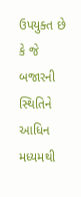ઉપયુક્ત છે કે જે બજારની સ્થિતિને આધિન મધ્યમથી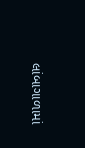લાંબાગાળામાં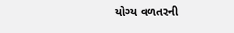યોગ્ય વળતરની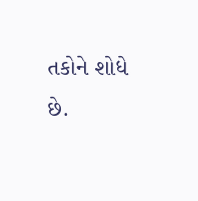તકોને શોધે છે.